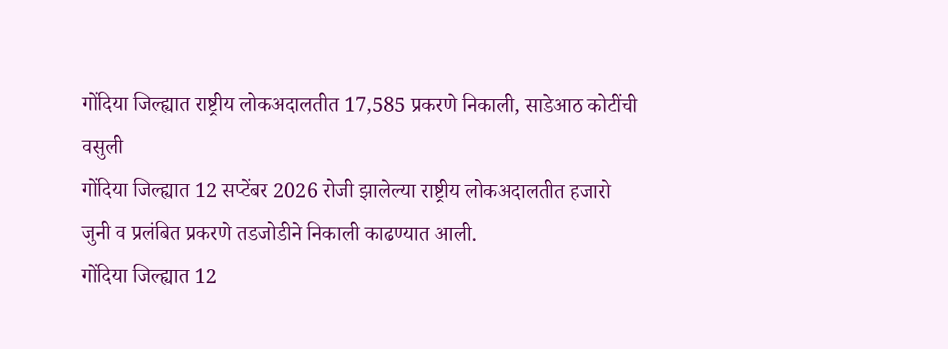गोंदिया जिल्ह्यात राष्ट्रीय लोकअदालतीत 17,585 प्रकरणे निकाली, साडेआठ कोटींची वसुली
गोंदिया जिल्ह्यात 12 सप्टेंबर 2026 रोजी झालेल्या राष्ट्रीय लोकअदालतीत हजारो जुनी व प्रलंबित प्रकरणे तडजोडीने निकाली काढण्यात आली.
गोंदिया जिल्ह्यात 12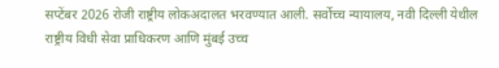सप्टेंबर 2026 रोजी राष्ट्रीय लोकअदालत भरवण्यात आली. सर्वोच्च न्यायालय, नवी दिल्ली येथील राष्ट्रीय विधी सेवा प्राधिकरण आणि मुंबई उच्च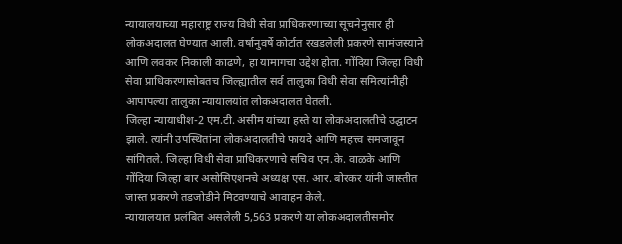न्यायालयाच्या महाराष्ट्र राज्य विधी सेवा प्राधिकरणाच्या सूचनेनुसार ही लोकअदालत घेण्यात आली. वर्षानुवर्षे कोर्टात रखडलेली प्रकरणे सामंजस्याने आणि लवकर निकाली काढणे, हा यामागचा उद्देश होता. गोंदिया जिल्हा विधी सेवा प्राधिकरणासोबतच जिल्ह्यातील सर्व तालुका विधी सेवा समित्यांनीही आपापल्या तालुका न्यायालयांत लोकअदालत घेतली.
जिल्हा न्यायाधीश-2 एम.टी. असीम यांच्या हस्ते या लोकअदालतीचे उद्घाटन झाले. त्यांनी उपस्थितांना लोकअदालतीचे फायदे आणि महत्त्व समजावून सांगितले. जिल्हा विधी सेवा प्राधिकरणाचे सचिव एन.के. वाळके आणि गोंदिया जिल्हा बार असोसिएशनचे अध्यक्ष एस. आर. बोरकर यांनी जास्तीत जास्त प्रकरणे तडजोडीने मिटवण्याचे आवाहन केले.
न्यायालयात प्रलंबित असलेली 5,563 प्रकरणे या लोकअदालतीसमोर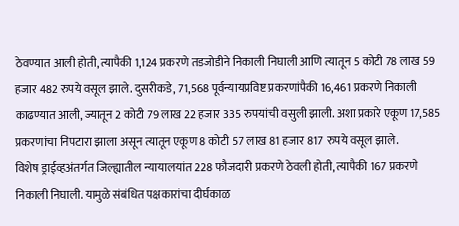ठेवण्यात आली होती, त्यापैकी 1,124 प्रकरणे तडजोडीने निकाली निघाली आणि त्यातून 5 कोटी 78 लाख 59 हजार 482 रुपये वसूल झाले. दुसरीकडे, 71,568 पूर्वन्यायप्रविष्ट प्रकरणांपैकी 16,461 प्रकरणे निकाली काढण्यात आली, ज्यातून 2 कोटी 79 लाख 22 हजार 335 रुपयांची वसुली झाली. अशा प्रकारे एकूण 17,585 प्रकरणांचा निपटारा झाला असून त्यातून एकूण 8 कोटी 57 लाख 81 हजार 817 रुपये वसूल झाले.
विशेष ड्राईव्हअंतर्गत जिल्ह्यातील न्यायालयांत 228 फौजदारी प्रकरणे ठेवली होती, त्यापैकी 167 प्रकरणे निकाली निघाली. यामुळे संबंधित पक्षकारांचा दीर्घकाळ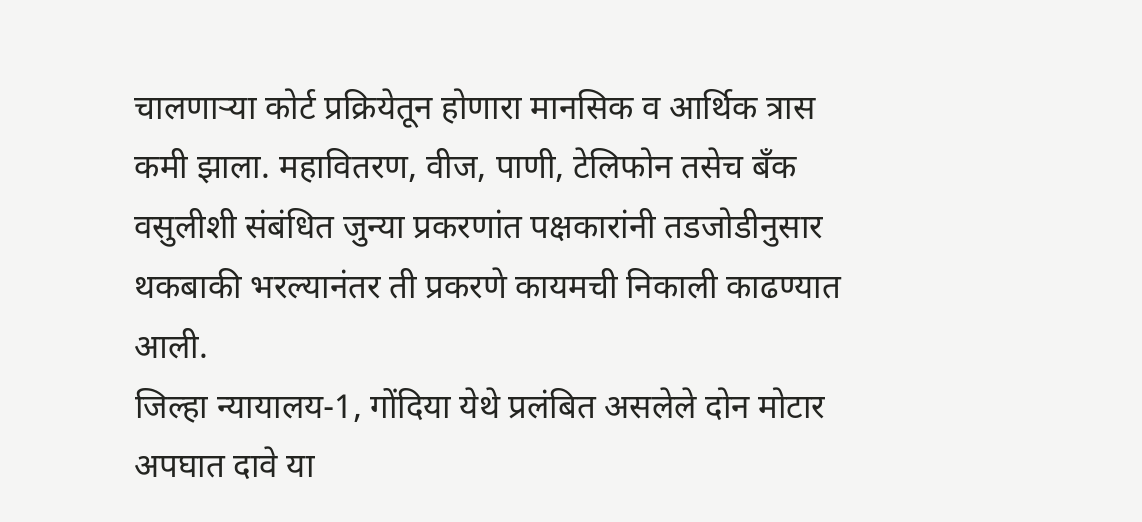चालणाऱ्या कोर्ट प्रक्रियेतून होणारा मानसिक व आर्थिक त्रास कमी झाला. महावितरण, वीज, पाणी, टेलिफोन तसेच बँक वसुलीशी संबंधित जुन्या प्रकरणांत पक्षकारांनी तडजोडीनुसार थकबाकी भरल्यानंतर ती प्रकरणे कायमची निकाली काढण्यात आली.
जिल्हा न्यायालय-1, गोंदिया येथे प्रलंबित असलेले दोन मोटार अपघात दावे या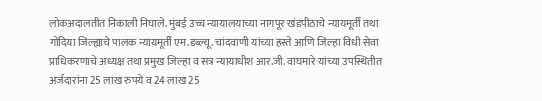लोकअदालतीत निकाली निघाले. मुंबई उच्च न्यायालयाच्या नागपूर खंडपीठाचे न्यायमूर्ती तथा गोंदिया जिल्ह्याचे पालक न्यायमूर्ती एम.डब्ल्यू. चांदवाणी यांच्या हस्ते आणि जिल्हा विधी सेवा प्राधिकरणाचे अध्यक्ष तथा प्रमुख जिल्हा व सत्र न्यायाधीश आर.जी. वाघमारे यांच्या उपस्थितीत अर्जदारांना 25 लाख रुपये व 24 लाख 25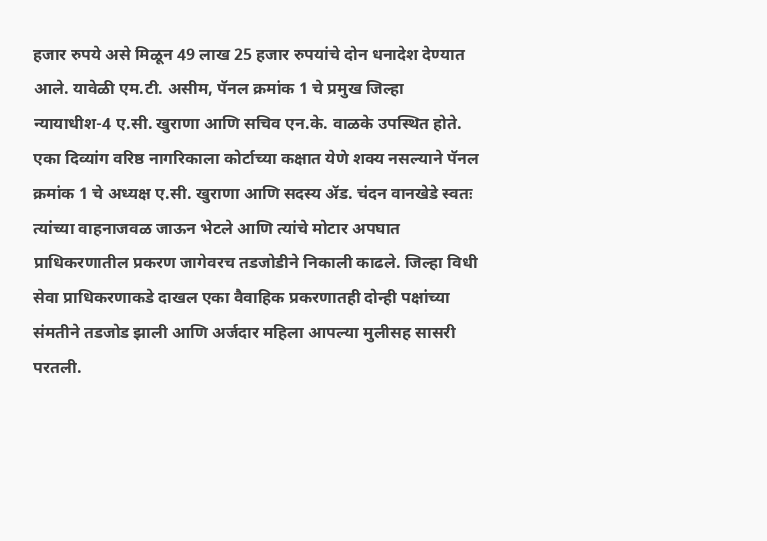हजार रुपये असे मिळून 49 लाख 25 हजार रुपयांचे दोन धनादेश देण्यात आले. यावेळी एम.टी. असीम, पॅनल क्रमांक 1 चे प्रमुख जिल्हा न्यायाधीश-4 ए.सी. खुराणा आणि सचिव एन.के. वाळके उपस्थित होते.
एका दिव्यांग वरिष्ठ नागरिकाला कोर्टाच्या कक्षात येणे शक्य नसल्याने पॅनल क्रमांक 1 चे अध्यक्ष ए.सी. खुराणा आणि सदस्य ॲड. चंदन वानखेडे स्वतः त्यांच्या वाहनाजवळ जाऊन भेटले आणि त्यांचे मोटार अपघात प्राधिकरणातील प्रकरण जागेवरच तडजोडीने निकाली काढले. जिल्हा विधी सेवा प्राधिकरणाकडे दाखल एका वैवाहिक प्रकरणातही दोन्ही पक्षांच्या संमतीने तडजोड झाली आणि अर्जदार महिला आपल्या मुलीसह सासरी परतली.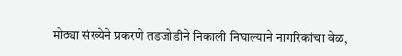मोठ्या संख्येने प्रकरणे तडजोडीने निकाली निघाल्याने नागरिकांचा वेळ,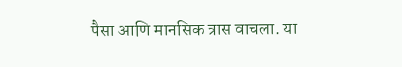पैसा आणि मानसिक त्रास वाचला. या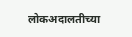लोकअदालतीच्या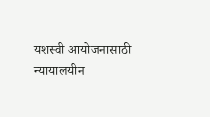यशस्वी आयोजनासाठी न्यायालयीन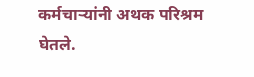कर्मचाऱ्यांनी अथक परिश्रम घेतले.